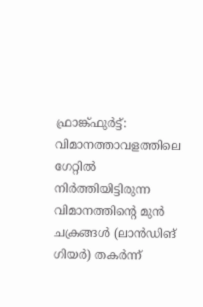ഫ്രാങ്ക്ഫുർട്ട്: വിമാനത്താവളത്തിലെ ഗേറ്റിൽ നിർത്തിയിട്ടിരുന്ന വിമാനത്തിന്റെ മുൻ ചക്രങ്ങൾ (ലാൻഡിങ് ഗിയർ) തകർന്ന്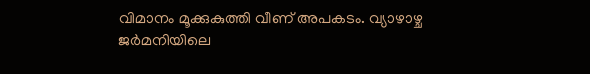വിമാനം മൂക്കുകുത്തി വീണ് അപകടം. വ്യാഴാഴ്ച ജർമനിയിലെ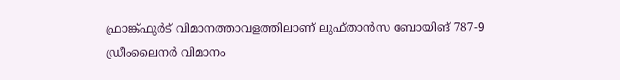ഫ്രാങ്ക്ഫുർട് വിമാനത്താവളത്തിലാണ് ലുഫ്താൻസ ബോയിങ് 787-9 ഡ്രീംലൈനർ വിമാനം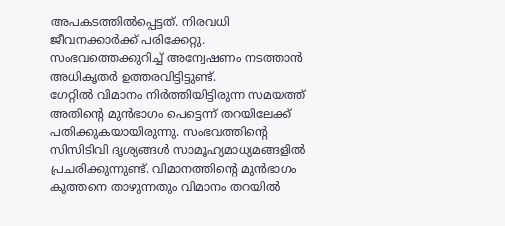അപകടത്തിൽപ്പെട്ടത്. നിരവധി ജീവനക്കാർക്ക് പരിക്കേറ്റു. സംഭവത്തെക്കുറിച്ച് അന്വേഷണം നടത്താൻ അധികൃതർ ഉത്തരവിട്ടിട്ടുണ്ട്.
ഗേറ്റിൽ വിമാനം നിർത്തിയിട്ടിരുന്ന സമയത്ത് അതിന്റെ മുൻഭാഗം പെട്ടെന്ന് തറയിലേക്ക് പതിക്കുകയായിരുന്നു. സംഭവത്തിന്റെ സിസിടിവി ദൃശ്യങ്ങൾ സാമൂഹ്യമാധ്യമങ്ങളിൽ പ്രചരിക്കുന്നുണ്ട്. വിമാനത്തിന്റെ മുൻഭാഗം കുത്തനെ താഴുന്നതും വിമാനം തറയിൽ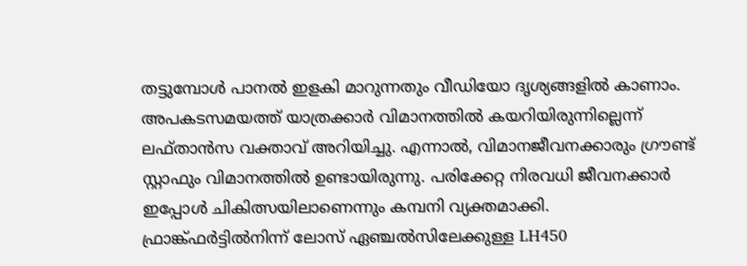തട്ടുമ്പോൾ പാനൽ ഇളകി മാറുന്നതും വീഡിയോ ദൃശ്യങ്ങളിൽ കാണാം. അപകടസമയത്ത് യാത്രക്കാർ വിമാനത്തിൽ കയറിയിരുന്നില്ലെന്ന് ലഫ്താൻസ വക്താവ് അറിയിച്ചു. എന്നാൽ, വിമാനജീവനക്കാരും ഗ്രൗണ്ട് സ്റ്റാഫും വിമാനത്തിൽ ഉണ്ടായിരുന്നു. പരിക്കേറ്റ നിരവധി ജീവനക്കാർ ഇപ്പോൾ ചികിത്സയിലാണെന്നും കമ്പനി വ്യക്തമാക്കി.
ഫ്രാങ്ക്ഫർട്ടിൽനിന്ന് ലോസ് ഏഞ്ചൽസിലേക്കുള്ള LH450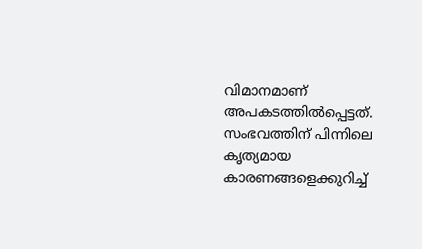വിമാനമാണ് അപകടത്തിൽപ്പെട്ടത്. സംഭവത്തിന് പിന്നിലെ കൃത്യമായ കാരണങ്ങളെക്കുറിച്ച്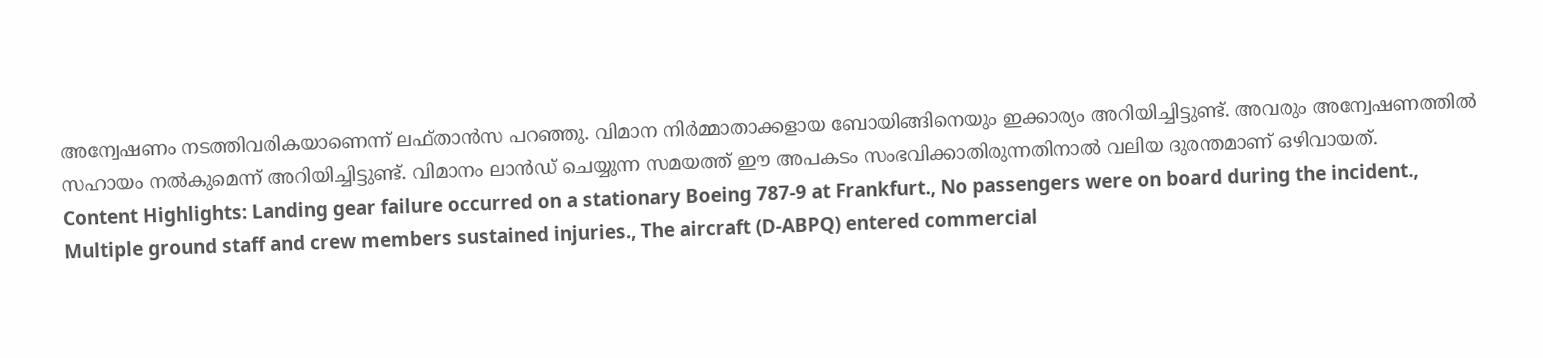അന്വേഷണം നടത്തിവരികയാണെന്ന് ലഫ്താൻസ പറഞ്ഞു. വിമാന നിർമ്മാതാക്കളായ ബോയിങ്ങിനെയും ഇക്കാര്യം അറിയിച്ചിട്ടുണ്ട്. അവരും അന്വേഷണത്തിൽ സഹായം നൽകുമെന്ന് അറിയിച്ചിട്ടുണ്ട്. വിമാനം ലാൻഡ് ചെയ്യുന്ന സമയത്ത് ഈ അപകടം സംഭവിക്കാതിരുന്നതിനാൽ വലിയ ദുരന്തമാണ് ഒഴിവായത്.
Content Highlights: Landing gear failure occurred on a stationary Boeing 787-9 at Frankfurt., No passengers were on board during the incident., Multiple ground staff and crew members sustained injuries., The aircraft (D-ABPQ) entered commercial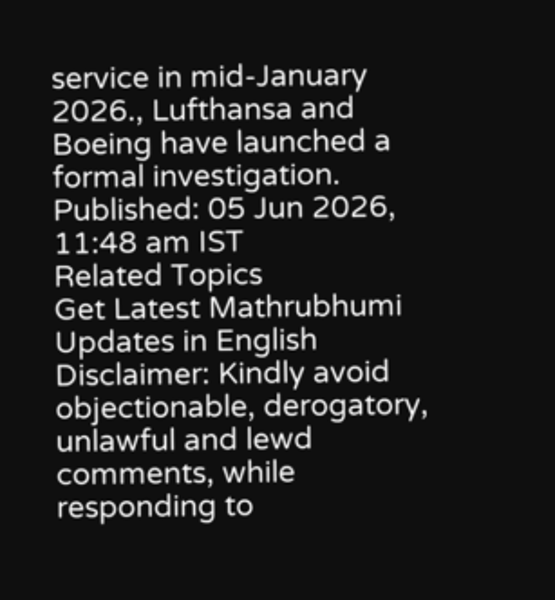service in mid-January 2026., Lufthansa and Boeing have launched a formal investigation.
Published: 05 Jun 2026, 11:48 am IST
Related Topics
Get Latest Mathrubhumi Updates in English
Disclaimer: Kindly avoid objectionable, derogatory, unlawful and lewd comments, while responding to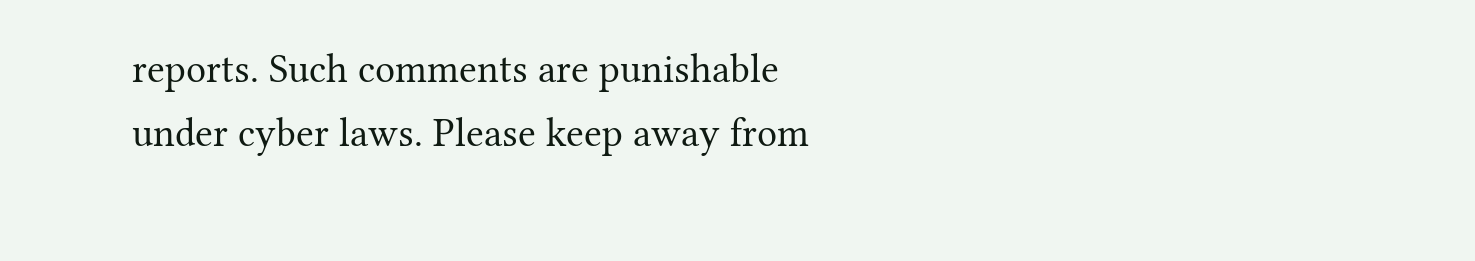reports. Such comments are punishable under cyber laws. Please keep away from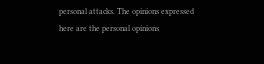personal attacks. The opinions expressed here are the personal opinions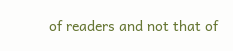of readers and not that of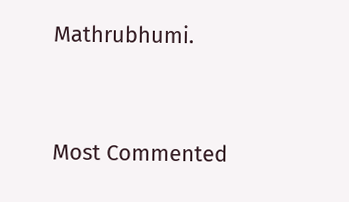Mathrubhumi.


Most Commented